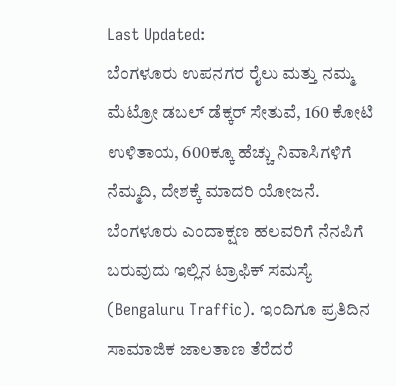Last Updated:
ಬೆಂಗಳೂರು ಉಪನಗರ ರೈಲು ಮತ್ತು ನಮ್ಮ ಮೆಟ್ರೋ ಡಬಲ್ ಡೆಕ್ಕರ್ ಸೇತುವೆ, 160 ಕೋಟಿ ಉಳಿತಾಯ, 600ಕ್ಕೂ ಹೆಚ್ಚು ನಿವಾಸಿಗಳಿಗೆ ನೆಮ್ಮದಿ, ದೇಶಕ್ಕೆ ಮಾದರಿ ಯೋಜನೆ.
ಬೆಂಗಳೂರು ಎಂದಾಕ್ಷಣ ಹಲವರಿಗೆ ನೆನಪಿಗೆ ಬರುವುದು ಇಲ್ಲಿನ ಟ್ರಾಫಿಕ್ ಸಮಸ್ಯೆ (Bengaluru Traffic). ಇಂದಿಗೂ ಪ್ರತಿದಿನ ಸಾಮಾಜಿಕ ಜಾಲತಾಣ ತೆರೆದರೆ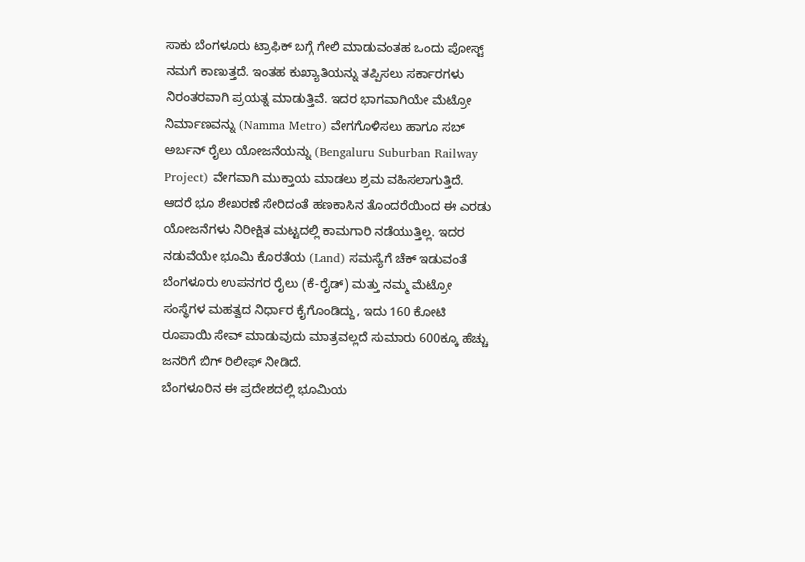ಸಾಕು ಬೆಂಗಳೂರು ಟ್ರಾಫಿಕ್ ಬಗ್ಗೆ ಗೇಲಿ ಮಾಡುವಂತಹ ಒಂದು ಪೋಸ್ಟ್ ನಮಗೆ ಕಾಣುತ್ತದೆ. ಇಂತಹ ಕುಖ್ಯಾತಿಯನ್ನು ತಪ್ಪಿಸಲು ಸರ್ಕಾರಗಳು ನಿರಂತರವಾಗಿ ಪ್ರಯತ್ನ ಮಾಡುತ್ತಿವೆ. ಇದರ ಭಾಗವಾಗಿಯೇ ಮೆಟ್ರೋ ನಿರ್ಮಾಣವನ್ನು (Namma Metro) ವೇಗಗೊಳಿಸಲು ಹಾಗೂ ಸಬ್ ಅರ್ಬನ್ ರೈಲು ಯೋಜನೆಯನ್ನು (Bengaluru Suburban Railway Project) ವೇಗವಾಗಿ ಮುಕ್ತಾಯ ಮಾಡಲು ಶ್ರಮ ವಹಿಸಲಾಗುತ್ತಿದೆ. ಆದರೆ ಭೂ ಶೇಖರಣೆ ಸೇರಿದಂತೆ ಹಣಕಾಸಿನ ತೊಂದರೆಯಿಂದ ಈ ಎರಡು ಯೋಜನೆಗಳು ನಿರೀಕ್ಷಿತ ಮಟ್ಟದಲ್ಲಿ ಕಾಮಗಾರಿ ನಡೆಯುತ್ತಿಲ್ಲ. ಇದರ ನಡುವೆಯೇ ಭೂಮಿ ಕೊರತೆಯ (Land) ಸಮಸ್ಯೆಗೆ ಚೆಕ್ ಇಡುವಂತೆ ಬೆಂಗಳೂರು ಉಪನಗರ ರೈಲು (ಕೆ-ರೈಡ್) ಮತ್ತು ನಮ್ಮ ಮೆಟ್ರೋ ಸಂಸ್ಥೆಗಳ ಮಹತ್ವದ ನಿರ್ಧಾರ ಕೈಗೊಂಡಿದ್ದು, ಇದು 160 ಕೋಟಿ ರೂಪಾಯಿ ಸೇವ್ ಮಾಡುವುದು ಮಾತ್ರವಲ್ಲದೆ ಸುಮಾರು 600ಕ್ಕೂ ಹೆಚ್ಚು ಜನರಿಗೆ ಬಿಗ್ ರಿಲೀಫ್ ನೀಡಿದೆ.
ಬೆಂಗಳೂರಿನ ಈ ಪ್ರದೇಶದಲ್ಲಿ ಭೂಮಿಯ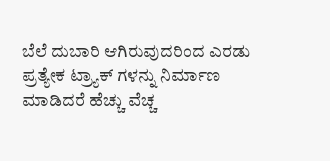ಬೆಲೆ ದುಬಾರಿ ಆಗಿರುವುದರಿಂದ ಎರಡು ಪ್ರತ್ಯೇಕ ಟ್ರ್ಯಾಕ್ ಗಳನ್ನು ನಿರ್ಮಾಣ ಮಾಡಿದರೆ ಹೆಚ್ಚು ವೆಚ್ಚ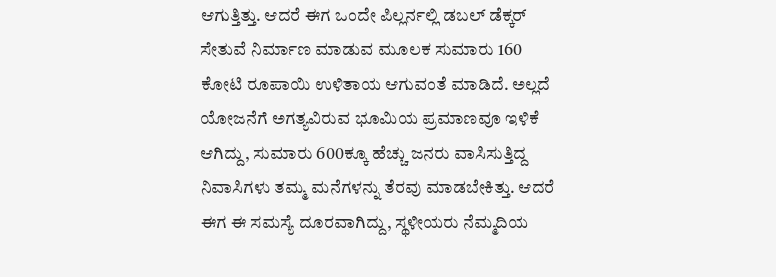ಆಗುತ್ತಿತ್ತು. ಆದರೆ ಈಗ ಒಂದೇ ಪಿಲ್ಲರ್ನಲ್ಲಿ ಡಬಲ್ ಡೆಕ್ಕರ್ ಸೇತುವೆ ನಿರ್ಮಾಣ ಮಾಡುವ ಮೂಲಕ ಸುಮಾರು 160 ಕೋಟಿ ರೂಪಾಯಿ ಉಳಿತಾಯ ಆಗುವಂತೆ ಮಾಡಿದೆ. ಅಲ್ಲದೆ ಯೋಜನೆಗೆ ಅಗತ್ಯವಿರುವ ಭೂಮಿಯ ಪ್ರಮಾಣವೂ ಇಳಿಕೆ ಆಗಿದ್ದು, ಸುಮಾರು 600ಕ್ಕೂ ಹೆಚ್ಚು ಜನರು ವಾಸಿಸುತ್ತಿದ್ದ ನಿವಾಸಿಗಳು ತಮ್ಮ ಮನೆಗಳನ್ನು ತೆರವು ಮಾಡಬೇಕಿತ್ತು. ಆದರೆ ಈಗ ಈ ಸಮಸ್ಯೆ ದೂರವಾಗಿದ್ದು, ಸ್ಥಳೀಯರು ನೆಮ್ಮದಿಯ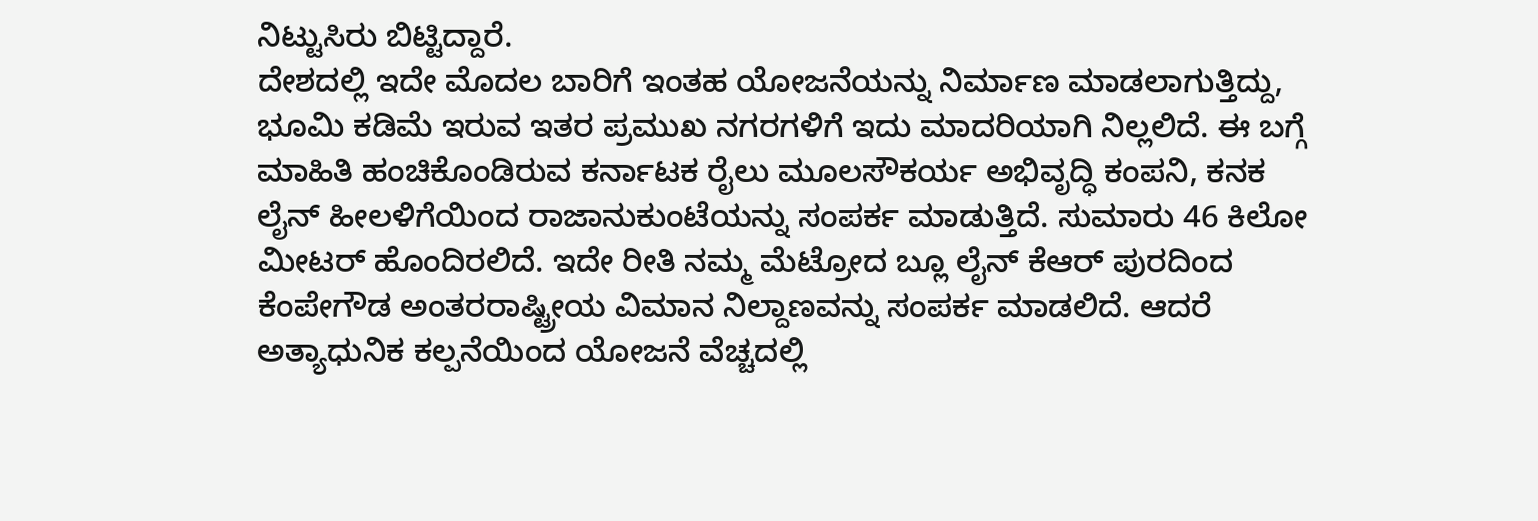ನಿಟ್ಟುಸಿರು ಬಿಟ್ಟಿದ್ದಾರೆ.
ದೇಶದಲ್ಲಿ ಇದೇ ಮೊದಲ ಬಾರಿಗೆ ಇಂತಹ ಯೋಜನೆಯನ್ನು ನಿರ್ಮಾಣ ಮಾಡಲಾಗುತ್ತಿದ್ದು, ಭೂಮಿ ಕಡಿಮೆ ಇರುವ ಇತರ ಪ್ರಮುಖ ನಗರಗಳಿಗೆ ಇದು ಮಾದರಿಯಾಗಿ ನಿಲ್ಲಲಿದೆ. ಈ ಬಗ್ಗೆ ಮಾಹಿತಿ ಹಂಚಿಕೊಂಡಿರುವ ಕರ್ನಾಟಕ ರೈಲು ಮೂಲಸೌಕರ್ಯ ಅಭಿವೃದ್ಧಿ ಕಂಪನಿ, ಕನಕ ಲೈನ್ ಹೀಲಳಿಗೆಯಿಂದ ರಾಜಾನುಕುಂಟೆಯನ್ನು ಸಂಪರ್ಕ ಮಾಡುತ್ತಿದೆ. ಸುಮಾರು 46 ಕಿಲೋ ಮೀಟರ್ ಹೊಂದಿರಲಿದೆ. ಇದೇ ರೀತಿ ನಮ್ಮ ಮೆಟ್ರೋದ ಬ್ಲೂ ಲೈನ್ ಕೆಆರ್ ಪುರದಿಂದ ಕೆಂಪೇಗೌಡ ಅಂತರರಾಷ್ಟ್ರೀಯ ವಿಮಾನ ನಿಲ್ದಾಣವನ್ನು ಸಂಪರ್ಕ ಮಾಡಲಿದೆ. ಆದರೆ ಅತ್ಯಾಧುನಿಕ ಕಲ್ಪನೆಯಿಂದ ಯೋಜನೆ ವೆಚ್ಚದಲ್ಲಿ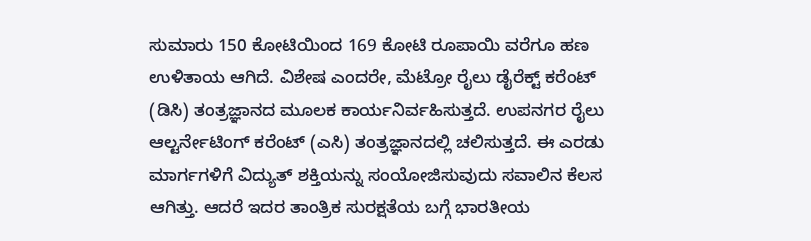ಸುಮಾರು 150 ಕೋಟಿಯಿಂದ 169 ಕೋಟಿ ರೂಪಾಯಿ ವರೆಗೂ ಹಣ ಉಳಿತಾಯ ಆಗಿದೆ. ವಿಶೇಷ ಎಂದರೇ, ಮೆಟ್ರೋ ರೈಲು ಡೈರೆಕ್ಟ್ ಕರೆಂಟ್ (ಡಿಸಿ) ತಂತ್ರಜ್ಞಾನದ ಮೂಲಕ ಕಾರ್ಯನಿರ್ವಹಿಸುತ್ತದೆ. ಉಪನಗರ ರೈಲು ಆಲ್ಟರ್ನೇಟಿಂಗ್ ಕರೆಂಟ್ (ಎಸಿ) ತಂತ್ರಜ್ಞಾನದಲ್ಲಿ ಚಲಿಸುತ್ತದೆ. ಈ ಎರಡು ಮಾರ್ಗಗಳಿಗೆ ವಿದ್ಯುತ್ ಶಕ್ತಿಯನ್ನು ಸಂಯೋಜಿಸುವುದು ಸವಾಲಿನ ಕೆಲಸ ಆಗಿತ್ತು. ಆದರೆ ಇದರ ತಾಂತ್ರಿಕ ಸುರಕ್ಷತೆಯ ಬಗ್ಗೆ ಭಾರತೀಯ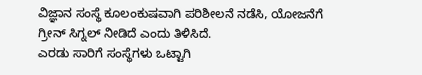ವಿಜ್ಞಾನ ಸಂಸ್ಥೆ ಕೂಲಂಕುಷವಾಗಿ ಪರಿಶೀಲನೆ ನಡೆಸಿ, ಯೋಜನೆಗೆ ಗ್ರೀನ್ ಸಿಗ್ನಲ್ ನೀಡಿದೆ ಎಂದು ತಿಳಿಸಿದೆ.
ಎರಡು ಸಾರಿಗೆ ಸಂಸ್ಥೆಗಳು ಒಟ್ಟಾಗಿ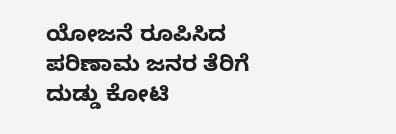ಯೋಜನೆ ರೂಪಿಸಿದ ಪರಿಣಾಮ ಜನರ ತೆರಿಗೆ ದುಡ್ಡು ಕೋಟಿ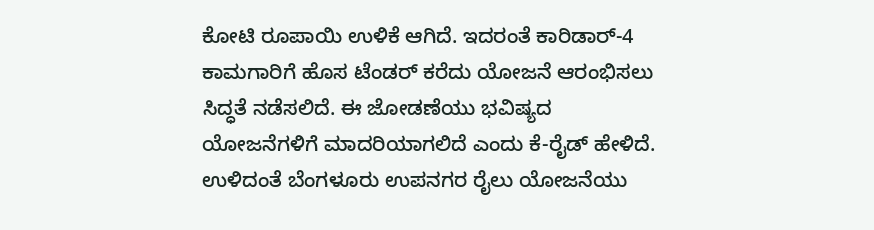ಕೋಟಿ ರೂಪಾಯಿ ಉಳಿಕೆ ಆಗಿದೆ. ಇದರಂತೆ ಕಾರಿಡಾರ್-4 ಕಾಮಗಾರಿಗೆ ಹೊಸ ಟೆಂಡರ್ ಕರೆದು ಯೋಜನೆ ಆರಂಭಿಸಲು ಸಿದ್ಧತೆ ನಡೆಸಲಿದೆ. ಈ ಜೋಡಣೆಯು ಭವಿಷ್ಯದ ಯೋಜನೆಗಳಿಗೆ ಮಾದರಿಯಾಗಲಿದೆ ಎಂದು ಕೆ-ರೈಡ್ ಹೇಳಿದೆ.
ಉಳಿದಂತೆ ಬೆಂಗಳೂರು ಉಪನಗರ ರೈಲು ಯೋಜನೆಯು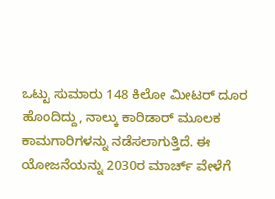ಒಟ್ಟು ಸುಮಾರು 148 ಕಿಲೋ ಮೀಟರ್ ದೂರ ಹೊಂದಿದ್ದು, ನಾಲ್ಕು ಕಾರಿಡಾರ್ ಮೂಲಕ ಕಾಮಗಾರಿಗಳನ್ನು ನಡೆಸಲಾಗುತ್ತಿದೆ. ಈ ಯೋಜನೆಯನ್ನು 2030ರ ಮಾರ್ಚ್ ವೇಳೆಗೆ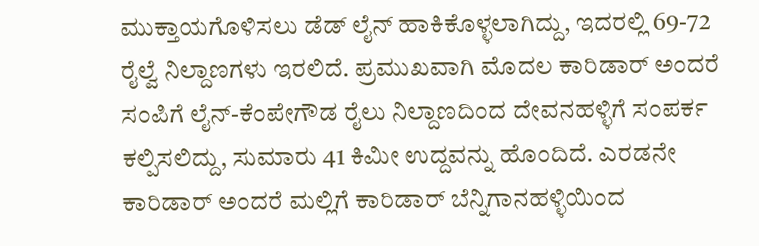ಮುಕ್ತಾಯಗೊಳಿಸಲು ಡೆಡ್ ಲೈನ್ ಹಾಕಿಕೊಳ್ಳಲಾಗಿದ್ದು, ಇದರಲ್ಲಿ 69-72 ರೈಲ್ವೆ ನಿಲ್ದಾಣಗಳು ಇರಲಿದೆ. ಪ್ರಮುಖವಾಗಿ ಮೊದಲ ಕಾರಿಡಾರ್ ಅಂದರೆ ಸಂಪಿಗೆ ಲೈನ್-ಕೆಂಪೇಗೌಡ ರೈಲು ನಿಲ್ದಾಣದಿಂದ ದೇವನಹಳ್ಳಿಗೆ ಸಂಪರ್ಕ ಕಲ್ಪಿಸಲಿದ್ದು, ಸುಮಾರು 41 ಕಿಮೀ ಉದ್ದವನ್ನು ಹೊಂದಿದೆ. ಎರಡನೇ ಕಾರಿಡಾರ್ ಅಂದರೆ ಮಲ್ಲಿಗೆ ಕಾರಿಡಾರ್ ಬೆನ್ನಿಗಾನಹಳ್ಳಿಯಿಂದ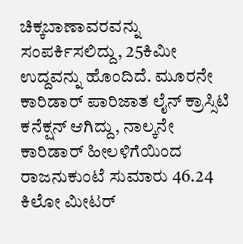ಚಿಕ್ಕಬಾಣಾವರವನ್ನು ಸಂಪರ್ಕಿಸಲಿದ್ದು, 25ಕಿಮೀ ಉದ್ದವನ್ನು ಹೊಂದಿದೆ. ಮೂರನೇ ಕಾರಿಡಾರ್ ಪಾರಿಜಾತ ಲೈನ್ ಕ್ರಾಸ್ಸಿಟಿ ಕನೆಕ್ಷನ್ ಆಗಿದ್ದು, ನಾಲ್ಕನೇ ಕಾರಿಡಾರ್ ಹೀಲಳಿಗೆಯಿಂದ ರಾಜನುಕುಂಟೆ ಸುಮಾರು 46.24 ಕಿಲೋ ಮೀಟರ್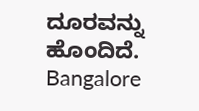ದೂರವನ್ನು ಹೊಂದಿದೆ.
Bangalore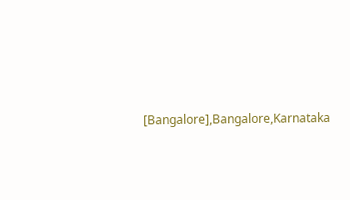[Bangalore],Bangalore,Karnataka